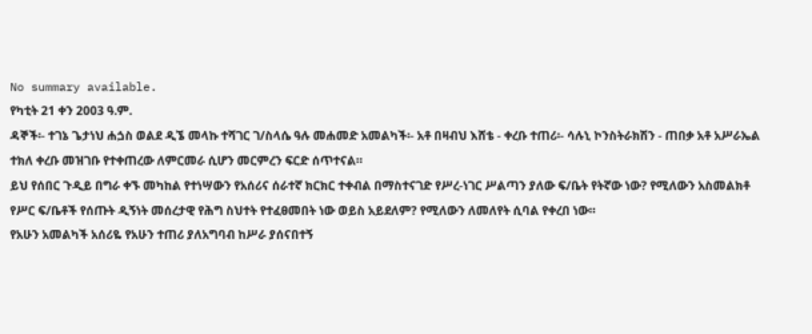No summary available.
የካቲት 21 ቀን 2003 ዓ.ም.
ዳኞች፡- ተገኔ ጌታነህ ሐጏስ ወልደ ዲኜ መላኩ ተሻገር ገ/ስላሴ ዓሉ መሐመድ አመልካች፡- አቶ በዛብህ እሸቴ - ቀረቡ ተጠሪ፡- ሳሉኒ ኮንስትራክሽን - ጠበቃ አቶ አሥራኤል ተክለ ቀረቡ መዝገቡ የተቀጠረው ለምርመራ ሲሆን መርምረን ፍርድ ሰጥተናል።
ይህ የሰበር ጉዲይ በግራ ቀኙ መካከል የተነሣውን የአሰሪና ሰራተኛ ክርክር ተቀብል በማስተናገድ የሥረ-ነገር ሥልጣን ያለው ፍ/ቤት የትኛው ነው? የሚለውን አስመልክቶ የሥር ፍ/ቤቶች የሰጡት ዲኝነት መሰረታዊ የሕግ ስህተት የተፈፀመበት ነው ወይስ አይደለም? የሚለውን ለመለየት ሲባል የቀረበ ነው።
የአሁን አመልካች አሰሪዬ የአሁን ተጠሪ ያለአግባብ ከሥራ ያሰናበተኝ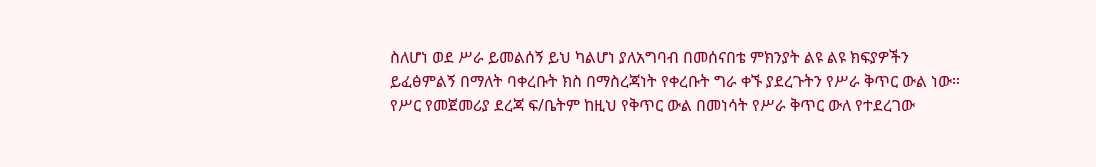ስለሆነ ወደ ሥራ ይመልሰኝ ይህ ካልሆነ ያለአግባብ በመሰናበቴ ምክንያት ልዩ ልዩ ክፍያዎችን ይፈፅምልኝ በማለት ባቀረቡት ክስ በማስረጃነት የቀረቡት ግራ ቀኙ ያደረጉትን የሥራ ቅጥር ውል ነው።
የሥር የመጀመሪያ ደረጃ ፍ/ቤትም ከዚህ የቅጥር ውል በመነሳት የሥራ ቅጥር ውለ የተደረገው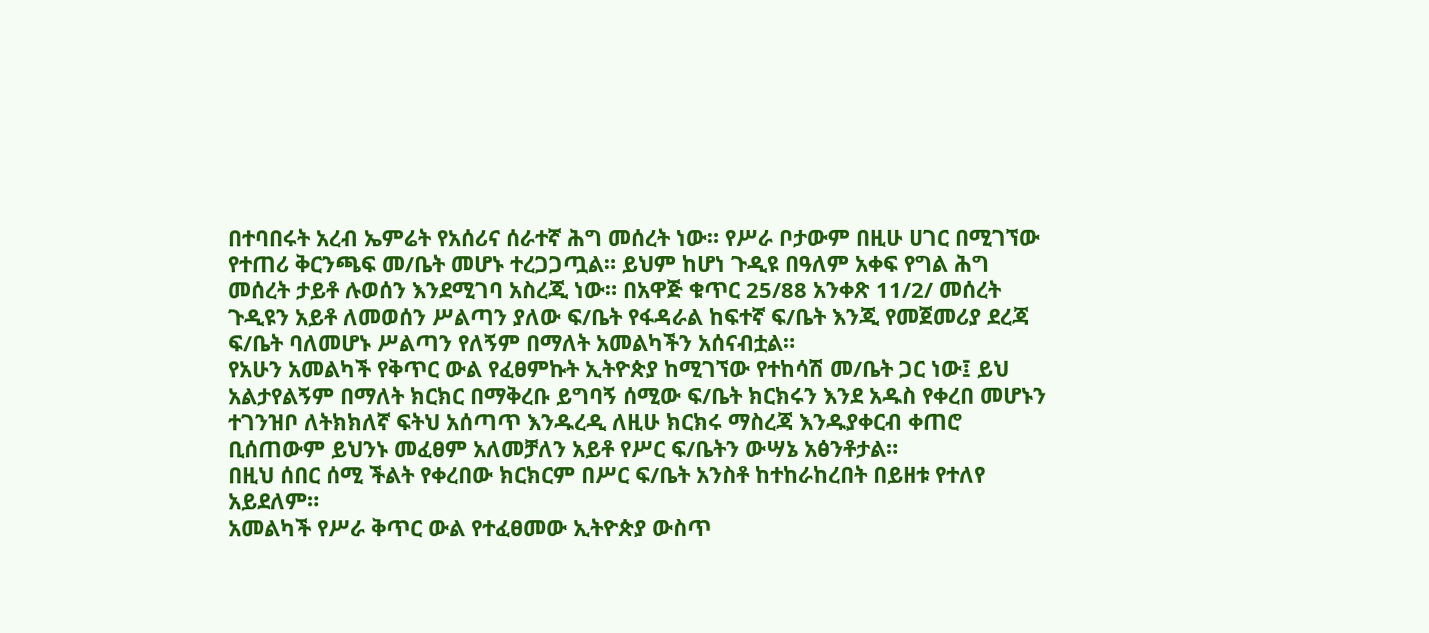በተባበሩት አረብ ኤምሬት የአሰሪና ሰራተኛ ሕግ መሰረት ነው። የሥራ ቦታውም በዚሁ ሀገር በሚገኘው የተጠሪ ቅርንጫፍ መ/ቤት መሆኑ ተረጋጋጧል። ይህም ከሆነ ጉዲዩ በዓለም አቀፍ የግል ሕግ መሰረት ታይቶ ሉወሰን እንደሚገባ አስረጂ ነው። በአዋጅ ቁጥር 25/88 አንቀጽ 11/2/ መሰረት ጉዲዩን አይቶ ለመወሰን ሥልጣን ያለው ፍ/ቤት የፋዳራል ከፍተኛ ፍ/ቤት እንጂ የመጀመሪያ ደረጃ ፍ/ቤት ባለመሆኑ ሥልጣን የለኝም በማለት አመልካችን አሰናብቷል።
የአሁን አመልካች የቅጥር ውል የፈፀምኩት ኢትዮጵያ ከሚገኘው የተከሳሽ መ/ቤት ጋር ነው፤ ይህ አልታየልኝም በማለት ክርክር በማቅረቡ ይግባኝ ሰሚው ፍ/ቤት ክርክሩን እንደ አዱስ የቀረበ መሆኑን ተገንዝቦ ለትክክለኛ ፍትህ አሰጣጥ እንዱረዲ ለዚሁ ክርክሩ ማስረጃ እንዱያቀርብ ቀጠሮ ቢሰጠውም ይህንኑ መፈፀም አለመቻለን አይቶ የሥር ፍ/ቤትን ውሣኔ አፅንቶታል።
በዚህ ሰበር ሰሚ ችልት የቀረበው ክርክርም በሥር ፍ/ቤት አንስቶ ከተከራከረበት በይዘቱ የተለየ አይደለም።
አመልካች የሥራ ቅጥር ውል የተፈፀመው ኢትዮጵያ ውስጥ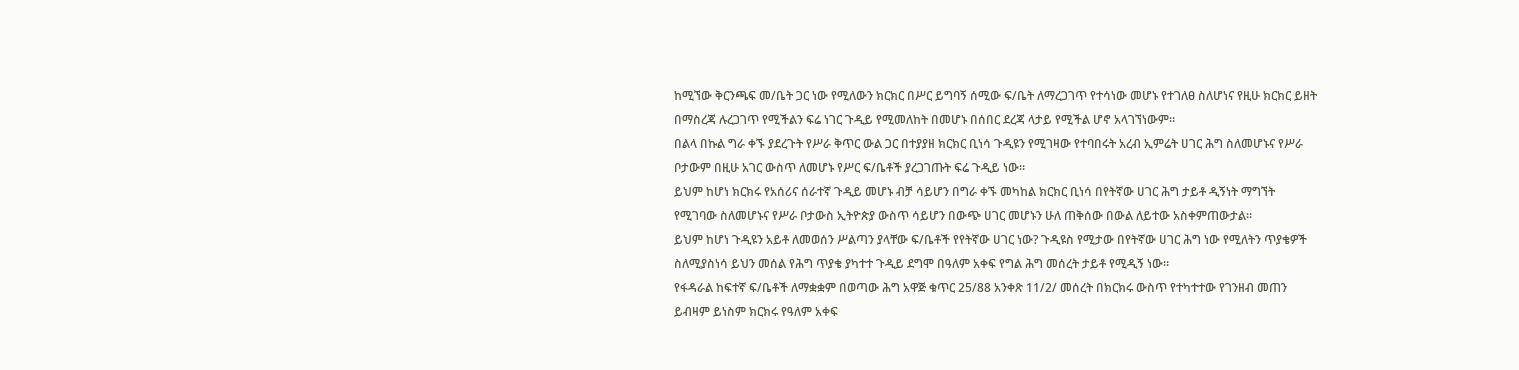ከሚኘው ቅርንጫፍ መ/ቤት ጋር ነው የሚለውን ክርክር በሥር ይግባኝ ሰሚው ፍ/ቤት ለማረጋገጥ የተሳነው መሆኑ የተገለፀ ስለሆነና የዚሁ ክርክር ይዘት በማስረጃ ሉረጋገጥ የሚችልን ፍሬ ነገር ጉዲይ የሚመለከት በመሆኑ በሰበር ደረጃ ላታይ የሚችል ሆኖ አላገኘነውም።
በልላ በኩል ግራ ቀኙ ያደረጉት የሥራ ቅጥር ውል ጋር በተያያዘ ክርክር ቢነሳ ጉዲዩን የሚገዛው የተባበሩት አረብ ኢምሬት ሀገር ሕግ ስለመሆኑና የሥራ ቦታውም በዚሁ አገር ውስጥ ለመሆኑ የሥር ፍ/ቤቶች ያረጋገጡት ፍሬ ጉዲይ ነው።
ይህም ከሆነ ክርክሩ የአሰሪና ሰራተኛ ጉዲይ መሆኑ ብቻ ሳይሆን በግራ ቀኙ መካከል ክርክር ቢነሳ በየትኛው ሀገር ሕግ ታይቶ ዲኝነት ማግኘት የሚገባው ስለመሆኑና የሥራ ቦታውስ ኢትዮጵያ ውስጥ ሳይሆን በውጭ ሀገር መሆኑን ሁለ ጠቅሰው በውል ለይተው አስቀምጠውታል።
ይህም ከሆነ ጉዲዩን አይቶ ለመወሰን ሥልጣን ያላቸው ፍ/ቤቶች የየትኛው ሀገር ነው? ጉዲዩስ የሚታው በየትኛው ሀገር ሕግ ነው የሚለትን ጥያቄዎች ስለሚያስነሳ ይህን መሰል የሕግ ጥያቄ ያካተተ ጉዲይ ደግሞ በዓለም አቀፍ የግል ሕግ መሰረት ታይቶ የሚዲኝ ነው።
የፋዳራል ከፍተኛ ፍ/ቤቶች ለማቋቋም በወጣው ሕግ አዋጅ ቁጥር 25/88 አንቀጽ 11/2/ መሰረት በክርክሩ ውስጥ የተካተተው የገንዘብ መጠን ይብዛም ይነስም ክርክሩ የዓለም አቀፍ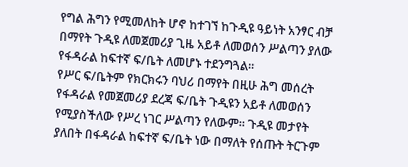የግል ሕግን የሚመለከት ሆኖ ከተገኘ ከጉዲዩ ዓይነት አንፃር ብቻ በማየት ጉዲዩ ለመጀመሪያ ጊዜ አይቶ ለመወሰን ሥልጣን ያለው የፋዳራል ከፍተኛ ፍ/ቤት ለመሆኑ ተደንግጓል።
የሥር ፍ/ቤትም የክርክሩን ባህሪ በማየት በዚሁ ሕግ መሰረት የፋዳራል የመጀመሪያ ደረጃ ፍ/ቤት ጉዲዩን አይቶ ለመወሰን የሚያስችለው የሥረ ነገር ሥልጣን የለውም። ጉዲዩ መታየት ያለበት በፋዳራል ከፍተኛ ፍ/ቤት ነው በማለት የሰጡት ትርጉም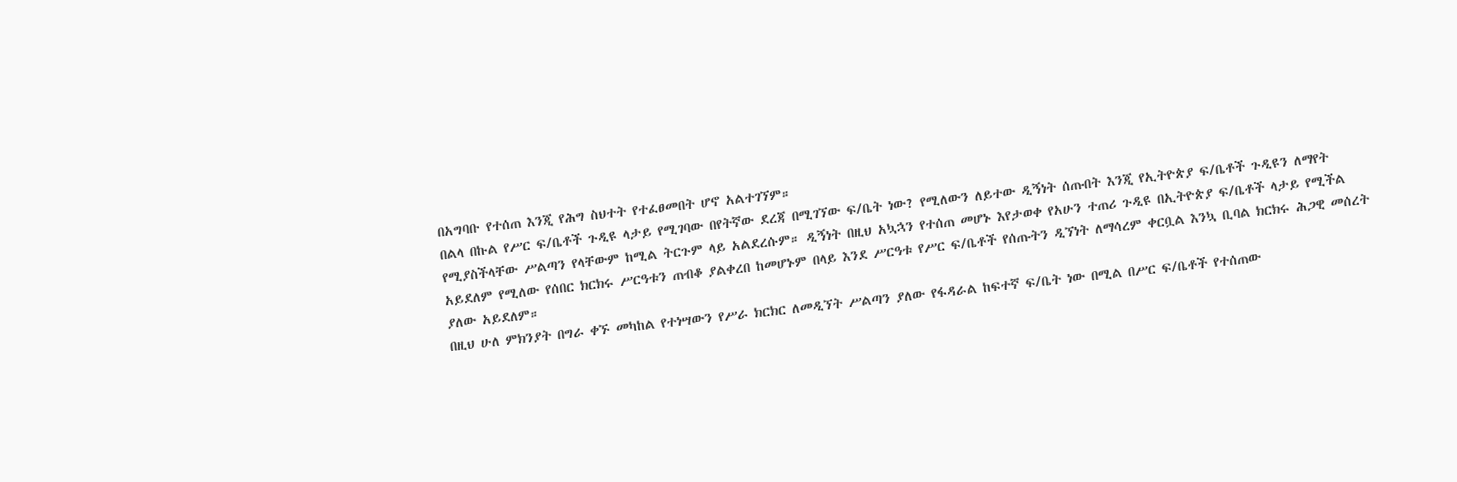በአግባቡ የተሰጠ እንጂ የሕግ ስህተት የተፈፀመበት ሆኖ አልተገኘም።
በልላ በኩል የሥር ፍ/ቤቶች ጉዲዩ ላታይ የሚገባው በየትኛው ደረጃ በሚገኘው ፍ/ቤት ነው? የሚለውን ለይተው ዲኝነት ሰጡበት እንጂ የኢትዮጵያ ፍ/ቤቶች ጉዲዩን ለማየት የሚያስችላቸው ሥልጣን የላቸውም ከሚል ትርጉም ላይ አልደረሱም። ዲኝነት በዚህ አኳኋን የተሰጠ መሆኑ እየታወቀ የአሁን ተጠሪ ጉዲዩ በኢትዮጵያ ፍ/ቤቶች ላታይ የሚችል አይደለም የሚለው የሰበር ክርክሩ ሥርዓቱን ጠብቆ ያልቀረበ ከመሆኑም በላይ እንደ ሥርዓቱ የሥር ፍ/ቤቶች የሰጡትን ዲኘነት ለማሳረም ቀርቧል እንኳ ቢባል ክርክሩ ሕጋዊ መሰረት ያለው አይደለም።
በዚህ ሁለ ምክንያት በግራ ቀኙ መካከል የተነሣውን የሥራ ክርክር ለመዲኘት ሥልጣን ያለው የፋዳራል ከፍተኛ ፍ/ቤት ነው በሚል በሥር ፍ/ቤቶች የተሰጠው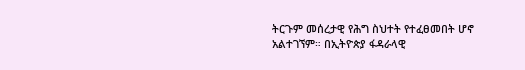ትርጉም መሰረታዊ የሕግ ስህተት የተፈፀመበት ሆኖ አልተገኘም። በኢትዮጵያ ፋዳራላዊ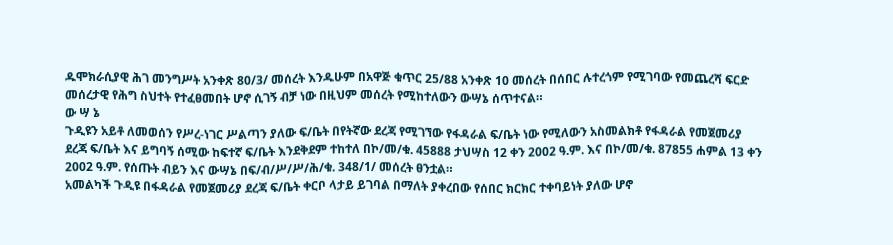ዱሞክራሲያዊ ሕገ መንግሥት አንቀጽ 80/3/ መሰረት እንዱሁም በአዋጅ ቁጥር 25/88 አንቀጽ 10 መሰረት በሰበር ሉተረጎም የሚገባው የመጨረሻ ፍርድ መሰረታዊ የሕግ ስህተት የተፈፀመበት ሆኖ ሲገኝ ብቻ ነው በዚህም መሰረት የሚከተለውን ውሣኔ ሰጥተናል።
ው ሣ ኔ
ጉዲዩን አይቶ ለመወሰን የሥረ-ነገር ሥልጣን ያለው ፍ/ቤት በየትኛው ደረጃ የሚገኘው የፋዳራል ፍ/ቤት ነው የሚለውን አስመልክቶ የፋዳራል የመጀመሪያ ደረጃ ፍ/ቤት እና ይግባኝ ሰሚው ከፍተኛ ፍ/ቤት እንደቅደም ተከተለ በኮ/መ/ቁ. 45888 ታህሣስ 12 ቀን 2002 ዓ.ም. እና በኮ/መ/ቁ. 87855 ሐምል 13 ቀን 2002 ዓ.ም. የሰጡት ብይን እና ውሣኔ በፍ/ብ/ሥ/ሥ/ሕ/ቁ. 348/1/ መሰረት ፀንቷል።
አመልካች ጉዲዩ በፋዳራል የመጀመሪያ ደረጃ ፍ/ቤት ቀርቦ ላታይ ይገባል በማለት ያቀረበው የሰበር ክርክር ተቀባይነት ያለው ሆኖ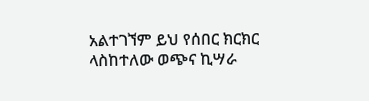አልተገኘም ይህ የሰበር ክርክር ላስከተለው ወጭና ኪሣራ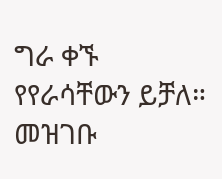ግራ ቀኙ የየራሳቸውን ይቻለ። መዝገቡ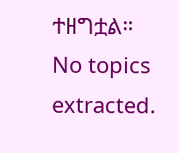ተዘግቷል።
No topics extracted.